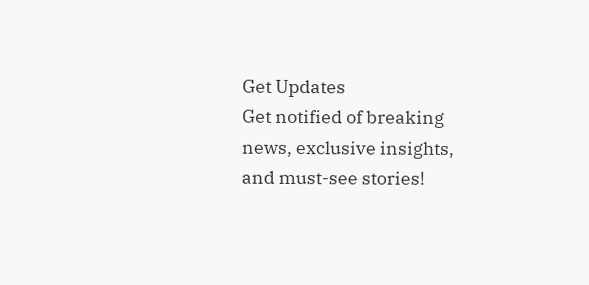Get Updates
Get notified of breaking news, exclusive insights, and must-see stories!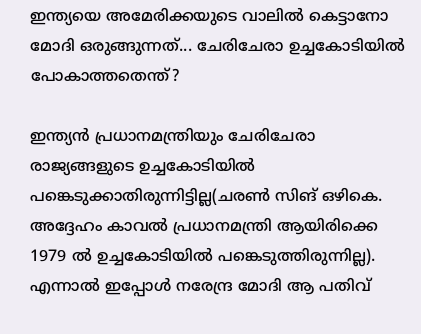ഇന്ത്യയെ അമേരിക്കയുടെ വാലില്‍ കെട്ടാനോ മോദി ഒരുങ്ങുന്നത്... ചേരിചേരാ ഉച്ചകോടിയില്‍ പോകാത്തതെന്ത്?

ഇന്ത്യന്‍ പ്രധാനമന്ത്രിയും ചേരിചേരാ രാജ്യങ്ങളുടെ ഉച്ചകോടിയില്‍ പങ്കെടുക്കാതിരുന്നിട്ടില്ല(ചരണ്‍ സിങ് ഒഴികെ. അദ്ദേഹം കാവല്‍ പ്രധാനമന്ത്രി ആയിരിക്കെ 1979 ല്‍ ഉച്ചകോടിയില്‍ പങ്കെടുത്തിരുന്നില്ല). എന്നാല്‍ ഇപ്പോള്‍ നരേന്ദ്ര മോദി ആ പതിവ്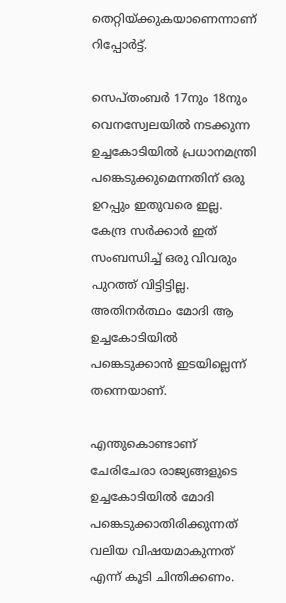തെറ്റിയ്ക്കുകയാണെന്നാണ് റിപ്പോര്‍ട്ട്.

സെപ്തംബര്‍ 17നും 18നും വെനസ്വേലയില്‍ നടക്കുന്ന ഉച്ചകോടിയില്‍ പ്രധാനമന്ത്രി പങ്കെടുക്കുമെന്നതിന് ഒരു ഉറപ്പും ഇതുവരെ ഇല്ല. കേന്ദ്ര സര്‍ക്കാര്‍ ഇത് സംബന്ധിച്ച് ഒരു വിവരും പുറത്ത് വിട്ടിട്ടില്ല. അതിനര്‍ത്ഥം മോദി ആ ഉച്ചകോടിയില്‍ പങ്കെടുക്കാന്‍ ഇടയില്ലെന്ന് തന്നെയാണ്.

എന്തുകൊണ്ടാണ് ചേരിചേരാ രാജ്യങ്ങളുടെ ഉച്ചകോടിയില്‍ മോദി പങ്കെടുക്കാതിരിക്കുന്നത് വലിയ വിഷയമാകുന്നത് എന്ന് കൂടി ചിന്തിക്കണം.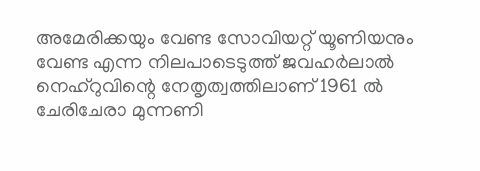അമേരിക്കയും വേണ്ട സോവിയറ്റ് യൂണിയനും വേണ്ട എന്ന നിലപാടെടുത്ത് ജവഹര്‍ലാല്‍ നെഹ്‌റുവിന്റെ നേതൃത്വത്തിലാണ് 1961 ല്‍ ചേരിചേരാ മുന്നണി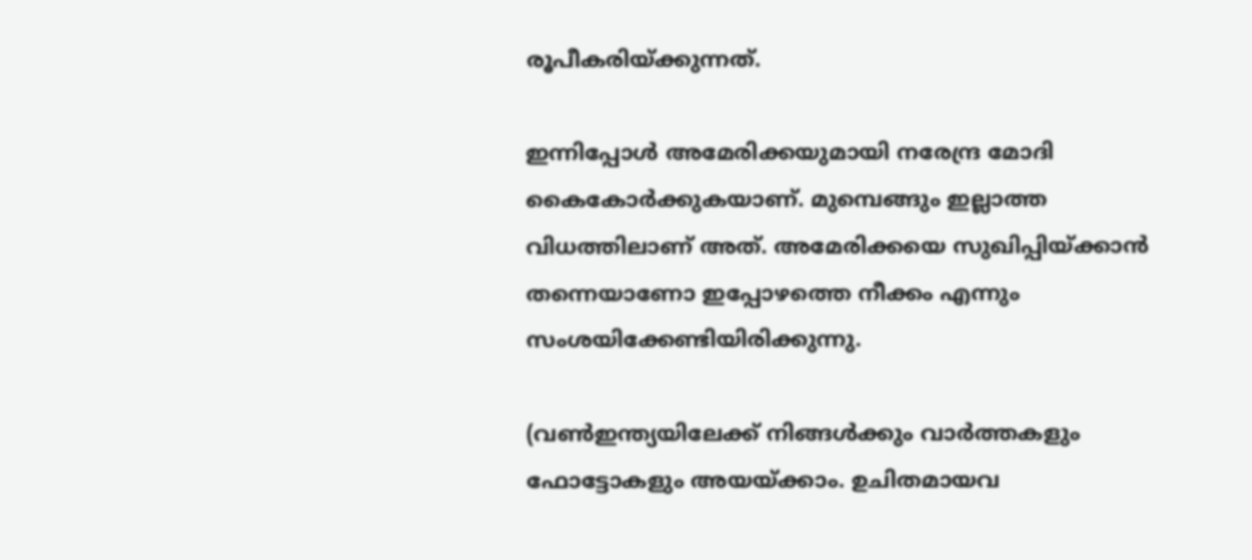രൂപീകരിയ്ക്കുന്നത്.

ഇന്നിപ്പോള്‍ അമേരിക്കയുമായി നരേന്ദ്ര മോദി കൈകോര്‍ക്കുകയാണ്. മുമ്പെങ്ങും ഇല്ലാത്ത വിധത്തിലാണ് അത്. അമേരിക്കയെ സുഖിപ്പിയ്ക്കാന്‍ തന്നെയാണോ ഇപ്പോഴത്തെ നീക്കം എന്നും സംശയിക്കേണ്ടിയിരിക്കുന്നു.

(വണ്‍ഇന്ത്യയിലേക്ക് നിങ്ങള്‍ക്കും വാര്‍ത്തകളും ഫോട്ടോകളും അയയ്ക്കാം. ഉചിതമായവ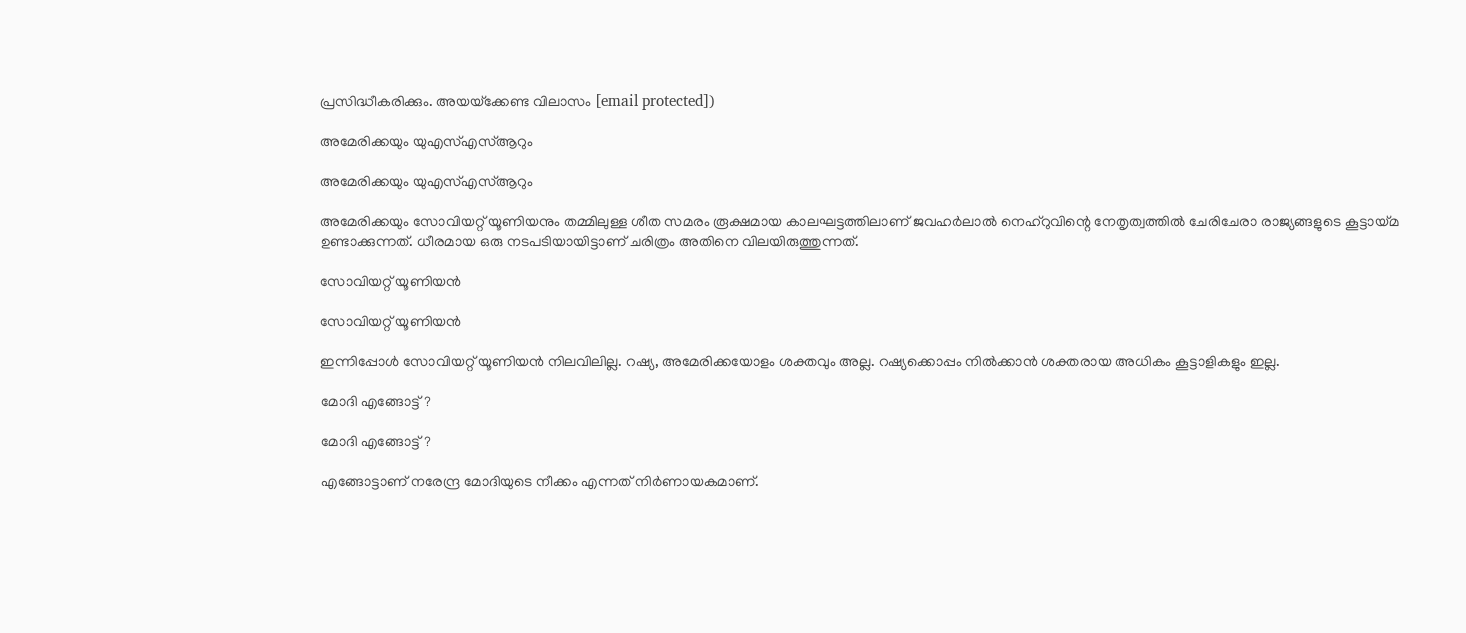പ്രസിദ്ധീകരിക്കും. അയയ്‌ക്കേണ്ട വിലാസം [email protected])

അമേരിക്കയും യുഎസ്എസ്ആറും

അമേരിക്കയും യുഎസ്എസ്ആറും

അമേരിക്കയും സോവിയറ്റ് യൂണിയനും തമ്മിലുള്ള ശീത സമരം രൂക്ഷമായ കാലഘട്ടത്തിലാണ് ജവഹര്‍ലാല്‍ നെഹ്‌റുവിന്റെ നേതൃത്വത്തില്‍ ചേരിചേരാ രാജ്യങ്ങളുടെ കൂട്ടായ്മ ഉണ്ടാക്കുന്നത്. ധീരമായ ഒരു നടപടിയായിട്ടാണ് ചരിത്രം അതിനെ വിലയിരുത്തുന്നത്.

സോവിയറ്റ് യൂണിയന്‍

സോവിയറ്റ് യൂണിയന്‍

ഇന്നിപ്പോള്‍ സോവിയറ്റ് യൂണിയന്‍ നിലവിലില്ല. റഷ്യ, അമേരിക്കയോളം ശക്തവും അല്ല. റഷ്യക്കൊപ്പം നില്‍ക്കാന്‍ ശക്തരായ അധികം കൂട്ടാളികളും ഇല്ല.

മോദി എങ്ങോട്ട്?

മോദി എങ്ങോട്ട്?

എങ്ങോട്ടാണ് നരേന്ദ്ര മോദിയുടെ നീക്കം എന്നത് നിര്‍ണായകമാണ്.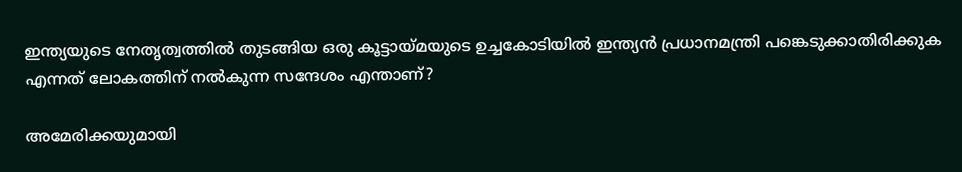ഇന്ത്യയുടെ നേതൃത്വത്തില്‍ തുടങ്ങിയ ഒരു കൂട്ടായ്മയുടെ ഉച്ചകോടിയില്‍ ഇന്ത്യന്‍ പ്രധാനമന്ത്രി പങ്കെടുക്കാതിരിക്കുക എന്നത് ലോകത്തിന് നല്‍കുന്ന സന്ദേശം എന്താണ്?

അമേരിക്കയുമായി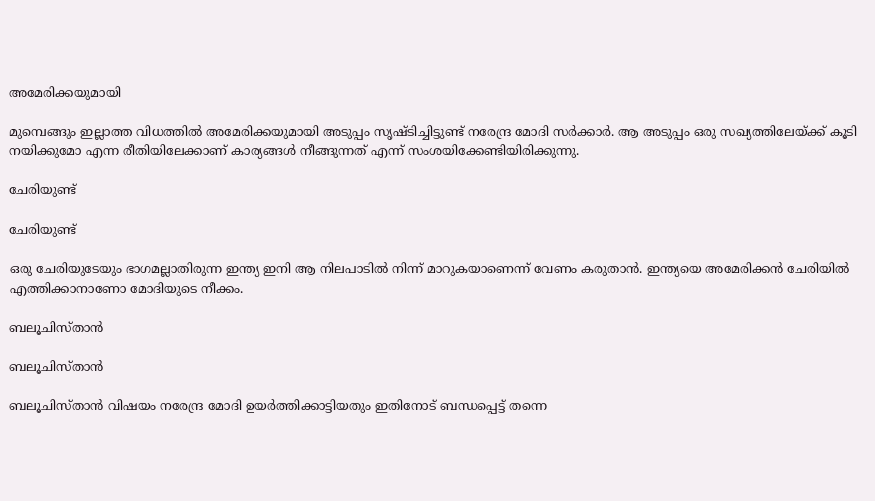അമേരിക്കയുമായി

മുമ്പെങ്ങും ഇല്ലാത്ത വിധത്തില്‍ അമേരിക്കയുമായി അടുപ്പം സൃഷ്ടിച്ചിട്ടുണ്ട് നരേന്ദ്ര മോദി സര്‍ക്കാര്‍. ആ അടുപ്പം ഒരു സഖ്യത്തിലേയ്ക്ക് കൂടി നയിക്കുമോ എന്ന രീതിയിലേക്കാണ് കാര്യങ്ങള്‍ നീങ്ങുന്നത് എന്ന് സംശയിക്കേണ്ടിയിരിക്കുന്നു.

ചേരിയുണ്ട്

ചേരിയുണ്ട്

ഒരു ചേരിയുടേയും ഭാഗമല്ലാതിരുന്ന ഇന്ത്യ ഇനി ആ നിലപാടില്‍ നിന്ന് മാറുകയാണെന്ന് വേണം കരുതാന്‍. ഇന്ത്യയെ അമേരിക്കന്‍ ചേരിയില്‍ എത്തിക്കാനാണോ മോദിയുടെ നീക്കം.

ബലൂചിസ്താന്‍

ബലൂചിസ്താന്‍

ബലൂചിസ്താന്‍ വിഷയം നരേന്ദ്ര മോദി ഉയര്‍ത്തിക്കാട്ടിയതും ഇതിനോട് ബന്ധപ്പെട്ട് തന്നെ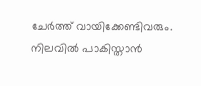ചേര്‍ത്ത് വായിക്കേണ്ടിവരും. നിലവില്‍ പാകിസ്താന്‍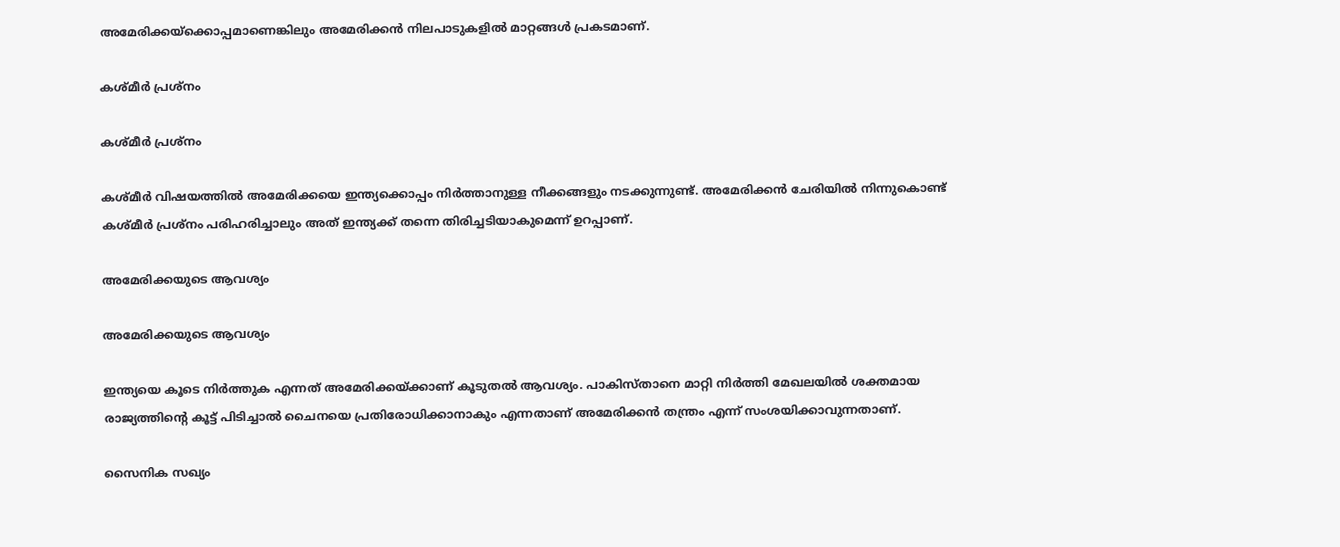അമേരിക്കയ്‌ക്കൊപ്പമാണെങ്കിലും അമേരിക്കന്‍ നിലപാടുകളില്‍ മാറ്റങ്ങള്‍ പ്രകടമാണ്.

കശ്മീര്‍ പ്രശ്‌നം

കശ്മീര്‍ പ്രശ്‌നം

കശ്മീര്‍ വിഷയത്തില്‍ അമേരിക്കയെ ഇന്ത്യക്കൊപ്പം നിര്‍ത്താനുള്ള നീക്കങ്ങളും നടക്കുന്നുണ്ട്. അമേരിക്കന്‍ ചേരിയില്‍ നിന്നുകൊണ്ട് കശ്മീര്‍ പ്രശ്‌നം പരിഹരിച്ചാലും അത് ഇന്ത്യക്ക് തന്നെ തിരിച്ചടിയാകുമെന്ന് ഉറപ്പാണ്.

അമേരിക്കയുടെ ആവശ്യം

അമേരിക്കയുടെ ആവശ്യം

ഇന്ത്യയെ കൂടെ നിര്‍ത്തുക എന്നത് അമേരിക്കയ്ക്കാണ് കൂടുതല്‍ ആവശ്യം. പാകിസ്താനെ മാറ്റി നിര്‍ത്തി മേഖലയില്‍ ശക്തമായ രാജ്യത്തിന്റെ കൂട്ട് പിടിച്ചാല്‍ ചൈനയെ പ്രതിരോധിക്കാനാകും എന്നതാണ് അമേരിക്കന്‍ തന്ത്രം എന്ന് സംശയിക്കാവുന്നതാണ്.

സൈനിക സഖ്യം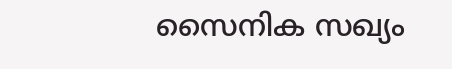സൈനിക സഖ്യം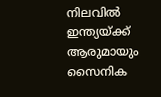നിലവില്‍ ഇന്ത്യയ്ക്ക് ആരുമായും സൈനിക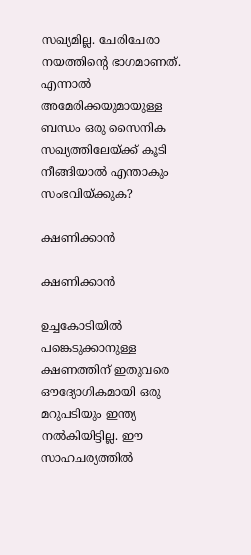സഖ്യമില്ല. ചേരിചേരാ നയത്തിന്റെ ഭാഗമാണത്. എന്നാല്‍ അമേരിക്കയുമായുള്ള ബന്ധം ഒരു സൈനിക സഖ്യത്തിലേയ്ക്ക് കൂടി നീങ്ങിയാല്‍ എന്താകും സംഭവിയ്ക്കുക?

ക്ഷണിക്കാന്‍

ക്ഷണിക്കാന്‍

ഉച്ചകോടിയില്‍ പങ്കെടുക്കാനുള്ള ക്ഷണത്തിന് ഇതുവരെ ഔദ്യോഗികമായി ഒരു മറുപടിയും ഇന്ത്യ നല്‍കിയിട്ടില്ല. ഈ സാഹചര്യത്തില്‍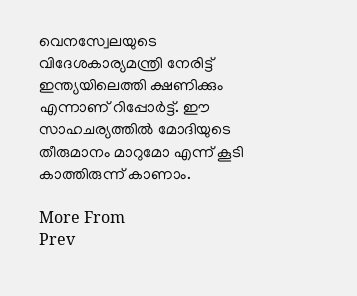വെനസ്വേലയുടെ വിദേശകാര്യമന്ത്രി നേരിട്ട് ഇന്ത്യയിലെത്തി ക്ഷണിക്കും എന്നാണ് റിപ്പോര്‍ട്ട്. ഈ സാഹചര്യത്തില്‍ മോദിയുടെ തീരുമാനം മാറുമോ എന്ന് കൂടി കാത്തിരുന്ന് കാണാം.

More From
Prev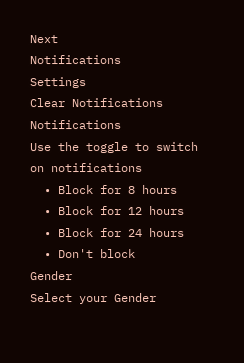Next
Notifications
Settings
Clear Notifications
Notifications
Use the toggle to switch on notifications
  • Block for 8 hours
  • Block for 12 hours
  • Block for 24 hours
  • Don't block
Gender
Select your Gender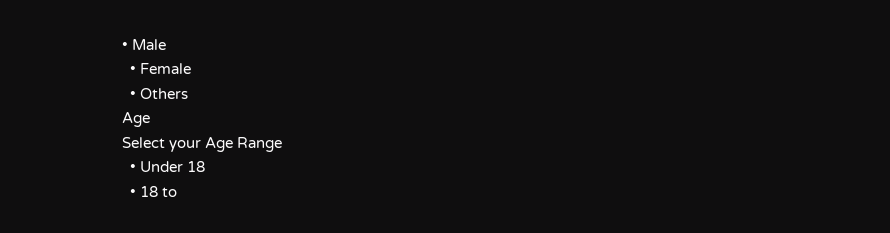• Male
  • Female
  • Others
Age
Select your Age Range
  • Under 18
  • 18 to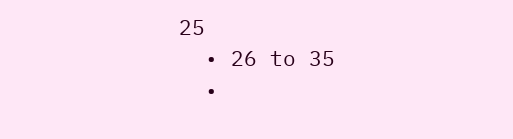25
  • 26 to 35
  •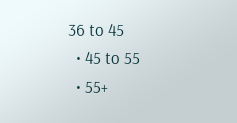36 to 45
  • 45 to 55
  • 55+